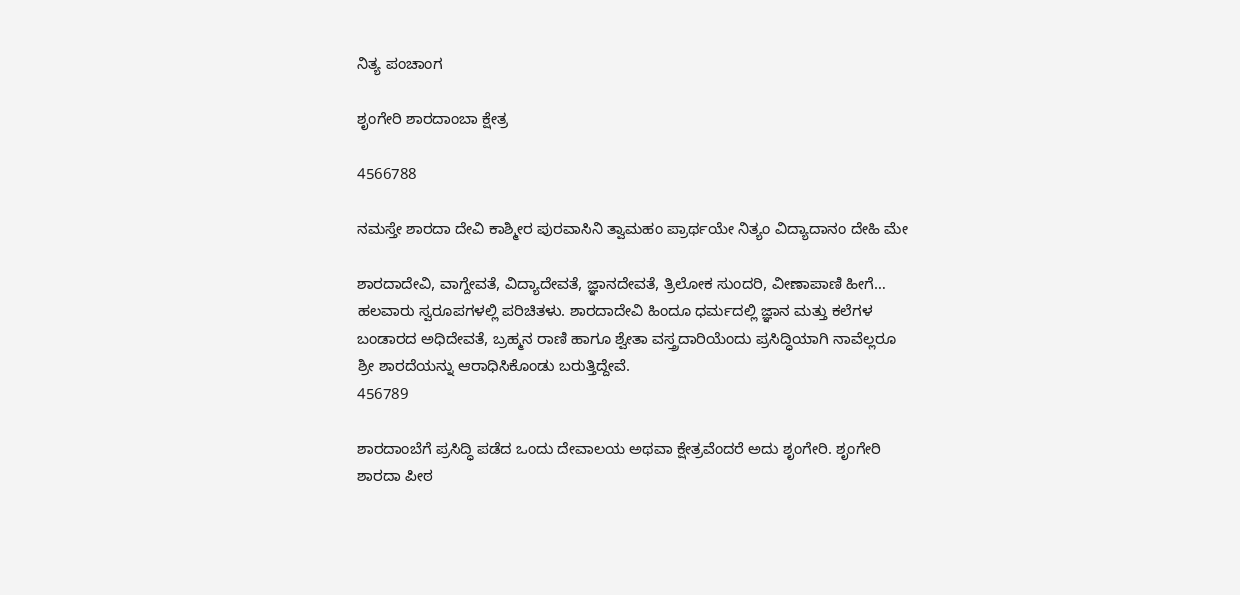ನಿತ್ಯ ಪಂಚಾಂಗ

ಶೃಂಗೇರಿ ಶಾರದಾಂಬಾ ಕ್ಷೇತ್ರ

4566788

ನಮಸ್ತೇ ಶಾರದಾ ದೇವಿ ಕಾಶ್ಮೀರ ಪುರವಾಸಿನಿ ತ್ವಾಮಹಂ ಪ್ರಾರ್ಥಯೇ ನಿತ್ಯಂ ವಿದ್ಯಾದಾನಂ ದೇಹಿ ಮೇ

ಶಾರದಾದೇವಿ, ವಾಗ್ದೇವತೆ, ವಿದ್ಯಾದೇವತೆ, ಜ್ಞಾನದೇವತೆ, ತ್ರಿಲೋಕ ಸುಂದರಿ, ವೀಣಾಪಾಣಿ ಹೀಗೆ… ಹಲವಾರು ಸ್ವರೂಪಗಳಲ್ಲಿ ಪರಿಚಿತಳು. ಶಾರದಾದೇವಿ ಹಿಂದೂ ಧರ್ಮದಲ್ಲಿ ಜ್ಞಾನ ಮತ್ತು ಕಲೆಗಳ ಬಂಡಾರದ ಅಧಿದೇವತೆ, ಬ್ರಹ್ಮನ ರಾಣಿ ಹಾಗೂ ಶ್ವೇತಾ ವಸ್ತ್ರದಾರಿಯೆಂದು ಪ್ರಸಿದ್ಧಿಯಾಗಿ ನಾವೆಲ್ಲರೂ ಶ್ರೀ ಶಾರದೆಯನ್ನು ಆರಾಧಿಸಿಕೊಂಡು ಬರುತ್ತಿದ್ದೇವೆ.                                                                          456789

ಶಾರದಾಂಬೆಗೆ ಪ್ರಸಿದ್ಧಿ ಪಡೆದ ಒಂದು ದೇವಾಲಯ ಅಥವಾ ಕ್ಷೇತ್ರವೆಂದರೆ ಅದು ಶೃಂಗೇರಿ. ಶೃಂಗೇರಿ ಶಾರದಾ ಪೀಠ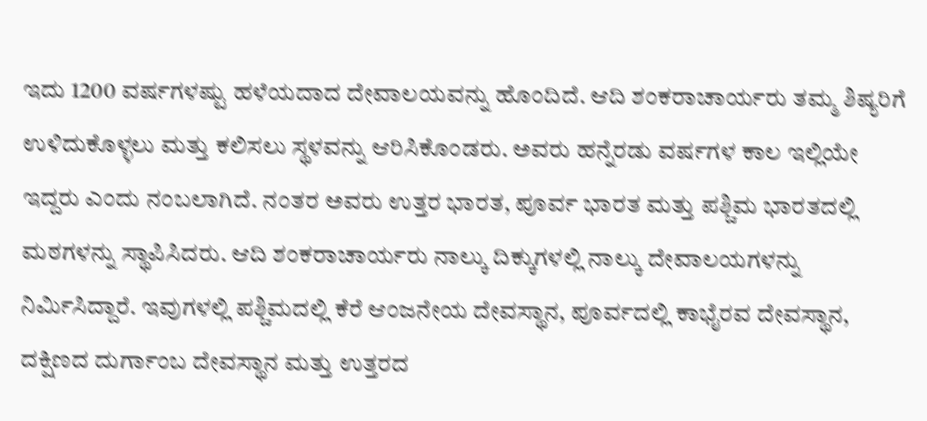ಇದು 1200 ವರ್ಷಗಳಷ್ಟು ಹಳೆಯದಾದ ದೇವಾಲಯವನ್ನು ಹೊಂದಿದೆ. ಆದಿ ಶಂಕರಾಚಾರ್ಯರು ತಮ್ಮ ಶಿಷ್ಯರಿಗೆ ಉಳಿದುಕೊಳ್ಳಲು ಮತ್ತು ಕಲಿಸಲು ಸ್ಥಳವನ್ನು ಆರಿಸಿಕೊಂಡರು. ಅವರು ಹನ್ನೆರಡು ವರ್ಷಗಳ ಕಾಲ ಇಲ್ಲಿಯೇ ಇದ್ದರು ಎಂದು ನಂಬಲಾಗಿದೆ. ನಂತರ ಅವರು ಉತ್ತರ ಭಾರತ, ಪೂರ್ವ ಭಾರತ ಮತ್ತು ಪಶ್ಚಿಮ ಭಾರತದಲ್ಲಿ ಮಠಗಳನ್ನು ಸ್ಥಾಪಿಸಿದರು. ಆದಿ ಶಂಕರಾಚಾರ್ಯರು ನಾಲ್ಕು ದಿಕ್ಕುಗಳಲ್ಲಿ ನಾಲ್ಕು ದೇವಾಲಯಗಳನ್ನು ನಿರ್ಮಿಸಿದ್ದಾರೆ. ಇವುಗಳಲ್ಲಿ ಪಶ್ಚಿಮದಲ್ಲಿ ಕೆರೆ ಆಂಜನೇಯ ದೇವಸ್ಥಾನ, ಪೂರ್ವದಲ್ಲಿ ಕಾಭೈರವ ದೇವಸ್ಥಾನ, ದಕ್ಷಿಣದ ದುರ್ಗಾಂಬ ದೇವಸ್ಥಾನ ಮತ್ತು ಉತ್ತರದ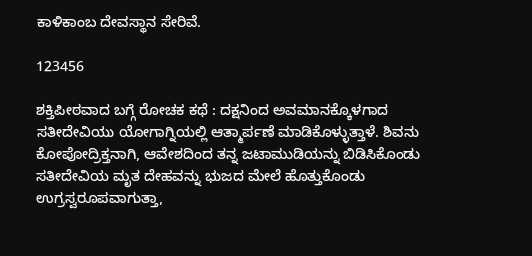ಕಾಳಿಕಾಂಬ ದೇವಸ್ಥಾನ ಸೇರಿವೆ.

123456

ಶಕ್ತಿಪೀಠವಾದ ಬಗ್ಗೆ ರೋಚಕ ಕಥೆ : ದಕ್ಷನಿಂದ ಅವಮಾನಕ್ಕೊಳಗಾದ ಸತೀದೇವಿಯು ಯೋಗಾಗ್ನಿಯಲ್ಲಿ ಆತ್ಮಾರ್ಪಣೆ ಮಾಡಿಕೊಳ್ಳುತ್ತಾಳೆ. ಶಿವನು ಕೋಪೋದ್ರಿಕ್ತನಾಗಿ, ಆವೇಶದಿಂದ ತನ್ನ ಜಟಾಮುಡಿಯನ್ನು ಬಿಡಿಸಿಕೊಂಡು ಸತೀದೇವಿಯ ಮೃತ ದೇಹವನ್ನು ಭುಜದ ಮೇಲೆ ಹೊತ್ತುಕೊಂಡು ಉಗ್ರಸ್ವರೂಪವಾಗುತ್ತಾ,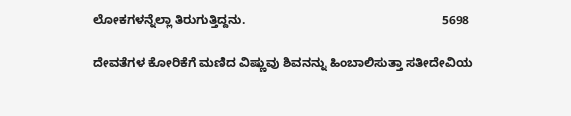ಲೋಕಗಳನ್ನೆಲ್ಲಾ ತಿರುಗುತ್ತಿದ್ದನು.                                                         5698

ದೇವತೆಗಳ ಕೋರಿಕೆಗೆ ಮಣಿದ ವಿಷ್ಣುವು ಶಿವನನ್ನು ಹಿಂಬಾಲಿಸುತ್ತಾ ಸತೀದೇವಿಯ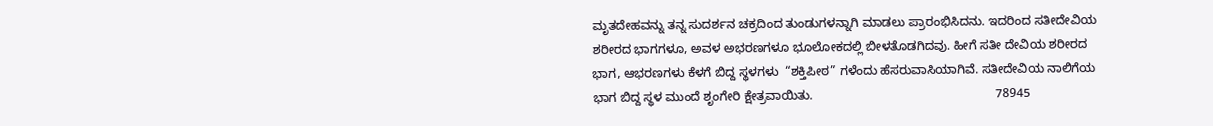ಮೃತದೇಹವನ್ನು ತನ್ನ ಸುದರ್ಶನ ಚಕ್ರದಿಂದ ತುಂಡುಗಳನ್ನಾಗಿ ಮಾಡಲು ಪ್ರಾರಂಭಿಸಿದನು. ಇದರಿಂದ ಸತೀದೇವಿಯ ಶರೀರದ ಭಾಗಗಳೂ, ಅವಳ ಅಭರಣಗಳೂ ಭೂಲೋಕದಲ್ಲಿ ಬೀಳತೊಡಗಿದವು. ಹೀಗೆ ಸತೀ ದೇವಿಯ ಶರೀರದ ಭಾಗ, ಆಭರಣಗಳು ಕೆಳಗೆ ಬಿದ್ದ ಸ್ಥಳಗಳು  “ಶಕ್ತಿಪೀಠ” ಗಳೆಂದು ಹೆಸರುವಾಸಿಯಾಗಿವೆ. ಸತೀದೇವಿಯ ನಾಲಿಗೆಯ ಭಾಗ ಬಿದ್ದ ಸ್ಥಳ ಮುಂದೆ ಶೃಂಗೇರಿ ಕ್ಷೇತ್ರವಾಯಿತು.                                                     78945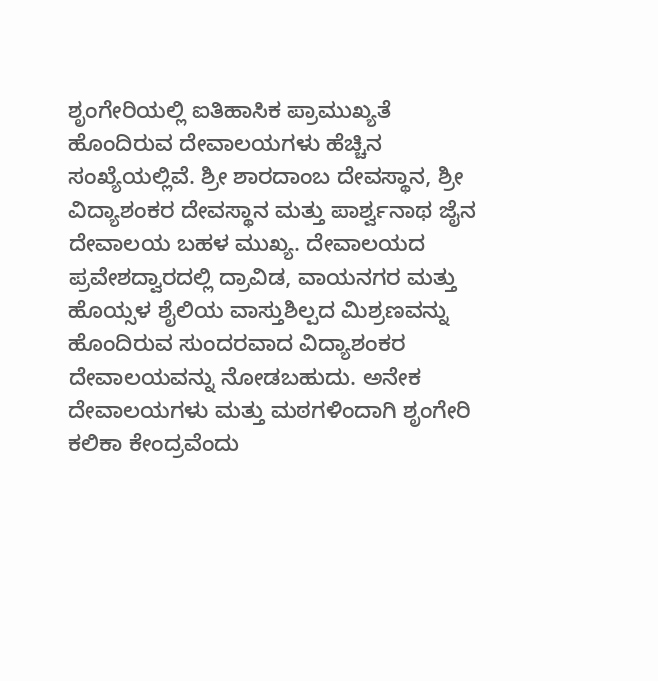ಶೃಂಗೇರಿಯಲ್ಲಿ ಐತಿಹಾಸಿಕ ಪ್ರಾಮುಖ್ಯತೆ ಹೊಂದಿರುವ ದೇವಾಲಯಗಳು ಹೆಚ್ಚಿನ ಸಂಖ್ಯೆಯಲ್ಲಿವೆ. ಶ್ರೀ ಶಾರದಾಂಬ ದೇವಸ್ಥಾನ, ಶ್ರೀ ವಿದ್ಯಾಶಂಕರ ದೇವಸ್ಥಾನ ಮತ್ತು ಪಾರ್ಶ್ವನಾಥ ಜೈನ ದೇವಾಲಯ ಬಹಳ ಮುಖ್ಯ. ದೇವಾಲಯದ ಪ್ರವೇಶದ್ವಾರದಲ್ಲಿ ದ್ರಾವಿಡ, ವಾಯನಗರ ಮತ್ತು ಹೊಯ್ಸಳ ಶೈಲಿಯ ವಾಸ್ತುಶಿಲ್ಪದ ಮಿಶ್ರಣವನ್ನು ಹೊಂದಿರುವ ಸುಂದರವಾದ ವಿದ್ಯಾಶಂಕರ ದೇವಾಲಯವನ್ನು ನೋಡಬಹುದು. ಅನೇಕ ದೇವಾಲಯಗಳು ಮತ್ತು ಮಠಗಳಿಂದಾಗಿ ಶೃಂಗೇರಿ ಕಲಿಕಾ ಕೇಂದ್ರವೆಂದು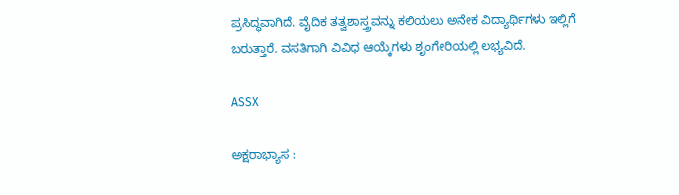ಪ್ರಸಿದ್ಧವಾಗಿದೆ. ವೈದಿಕ ತತ್ವಶಾಸ್ತ್ರವನ್ನು ಕಲಿಯಲು ಅನೇಕ ವಿದ್ಯಾರ್ಥಿಗಳು ಇಲ್ಲಿಗೆ ಬರುತ್ತಾರೆ. ವಸತಿಗಾಗಿ ವಿವಿಧ ಆಯ್ಕೆಗಳು ಶೃಂಗೇರಿಯಲ್ಲಿ ಲಭ್ಯವಿದೆ.

ASSX

ಅಕ್ಷರಾಭ್ಯಾಸ :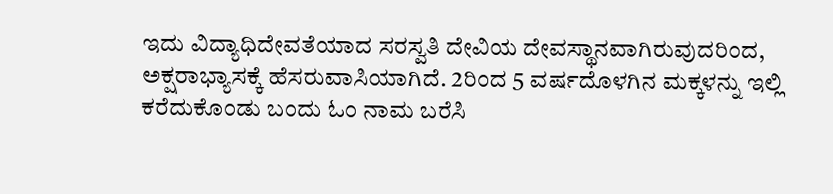ಇದು ವಿದ್ಯಾಧಿದೇವತೆಯಾದ ಸರಸ್ವತಿ ದೇವಿಯ ದೇವಸ್ಥಾನವಾಗಿರುವುದರಿಂದ, ಅಕ್ಷರಾಭ್ಯಾಸಕ್ಕೆ ಹೆಸರುವಾಸಿಯಾಗಿದೆ. 2ರಿಂದ 5 ವರ್ಷದೊಳಗಿನ ಮಕ್ಕಳನ್ನು ಇಲ್ಲಿ ಕರೆದುಕೊಂಡು ಬಂದು ಓಂ ನಾಮ ಬರೆಸಿ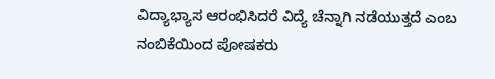ವಿದ್ಯಾಭ್ಯಾಸ ಆರಂಭಿಸಿದರೆ ವಿದ್ಯೆ ಚೆನ್ನಾಗಿ ನಡೆಯುತ್ತದೆ ಎಂಬ ನಂಬಿಕೆಯಿಂದ ಪೋಷಕರು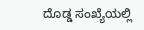ದೊಡ್ಡ ಸಂಖ್ಯೆಯಲ್ಲಿ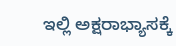ಇಲ್ಲಿ ಅಕ್ಷರಾಭ್ಯಾಸಕ್ಕೆ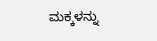ಮಕ್ಕಳನ್ನು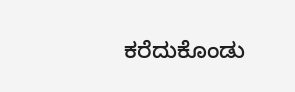ಕರೆದುಕೊಂಡು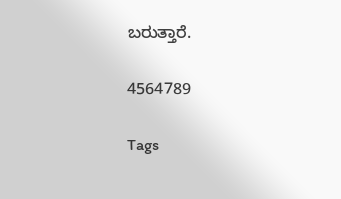ಬರುತ್ತಾರೆ.

4564789

Tags